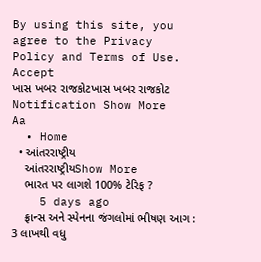By using this site, you agree to the Privacy Policy and Terms of Use.
Accept
ખાસ ખબર રાજકોટખાસ ખબર રાજકોટ
Notification Show More
Aa
  • Home
  • આંતરરાષ્ટ્રીય
    આંતરરાષ્ટ્રીયShow More
    ભારત પર લાગશે 100% ટેરિફ ?
    5 days ago
    ફ્રાન્સ અને સ્પેનના જંગલોમાં ભીષણ આગ : 3 લાખથી વધુ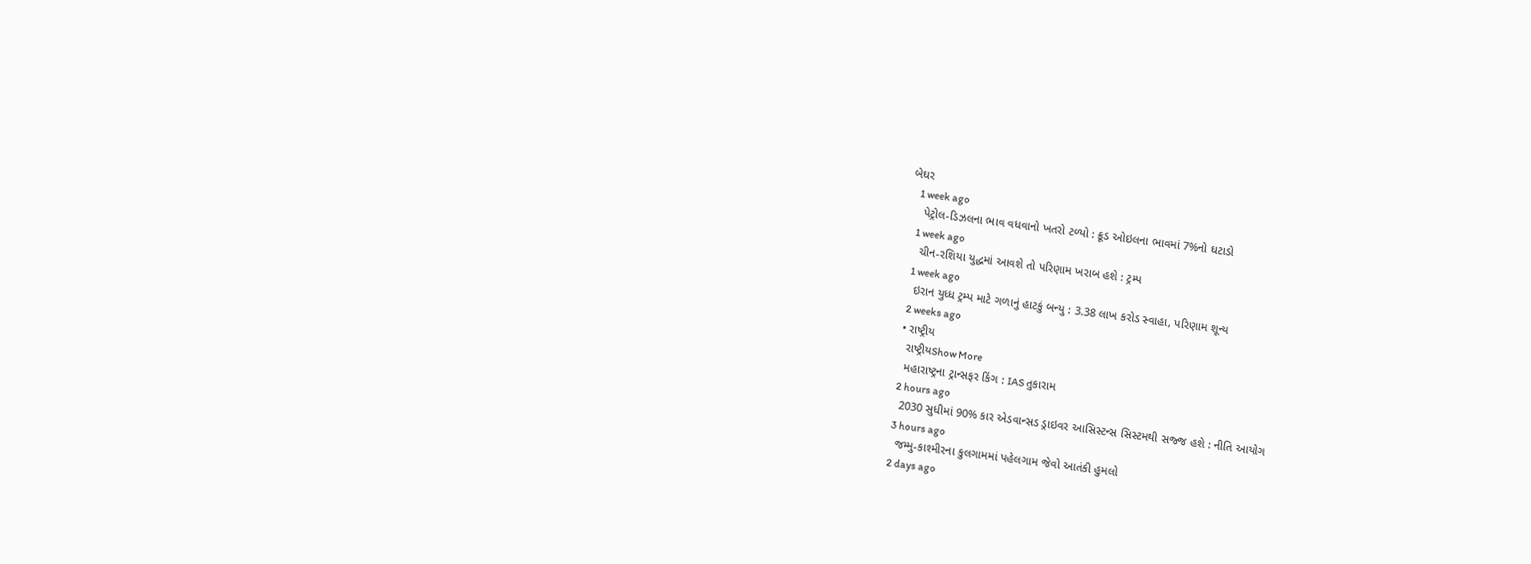બેઘર
    1 week ago
    પેટ્રોલ-ડિઝલના ભાવ વધવાનો ખતરો ટળ્યો : ક્રૂડ ઓઇલના ભાવમાં 7%નો ઘટાડો
    1 week ago
    ચીન-રશિયા યુદ્ધમાં આવશે તો પરિણામ ખરાબ હશે : ટ્રમ્પ
    1 week ago
    ઇરાન યુધ્ધ ટ્રમ્પ માટે ગળાનું હાટકું બન્યુ : 3.38 લાખ કરોડ સ્વાહા, પરિણામ શૂન્ય
    2 weeks ago
  • રાષ્ટ્રીય
    રાષ્ટ્રીયShow More
    મહારાષ્ટ્રના ટ્રાન્સફર કિંગ : IAS તુકારામ
    2 hours ago
    2030 સુધીમાં 90% કાર એડવાન્સડ ડ્રાઇવર આસિસ્ટન્સ સિસ્ટમથી સજ્જ હશે : નીતિ આયોગ
    3 hours ago
    જમ્મુ-કાશ્મીરના કુલગામમાં પહેલગામ જેવો આતંકી હુમલો
    2 days ago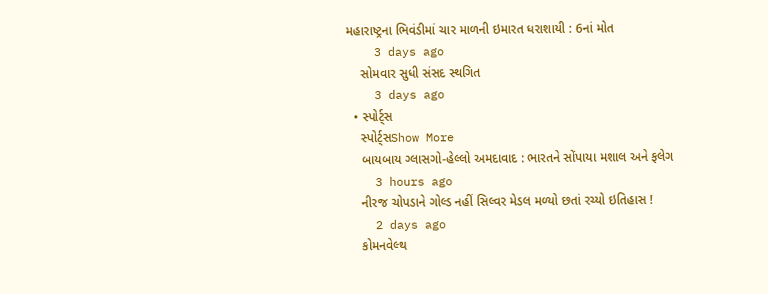મહારાષ્ટ્રના ભિવંડીમાં ચાર માળની ઇમારત ધરાશાયી : 6નાં મોત
    3 days ago
    સોમવાર સુધી સંસદ સ્થગિત
    3 days ago
  • સ્પોર્ટ્સ
    સ્પોર્ટ્સShow More
    બાયબાય ગ્લાસગો-હેલ્લો અમદાવાદ : ભારતને સોંપાયા મશાલ અને ફલેગ
    3 hours ago
    નીરજ ચોપડાને ગોલ્ડ નહીં સિલ્વર મેડલ મળ્યો છતાં રચ્યો ઇતિહાસ !
    2 days ago
    કોમનવેલ્થ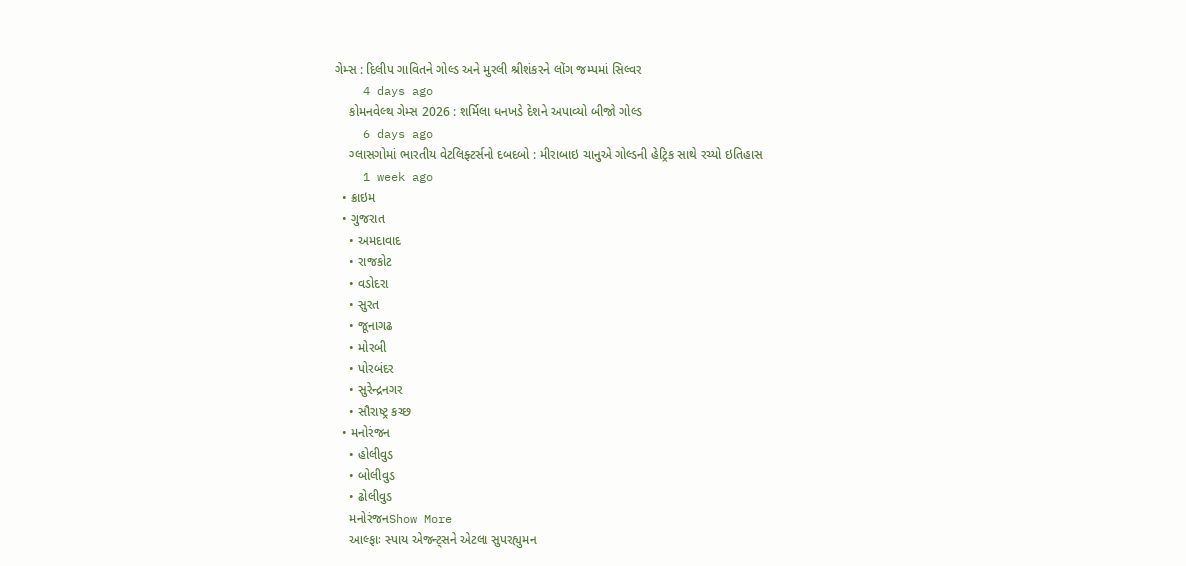ગેમ્સ : દિલીપ ગાવિતને ગોલ્ડ અને મુરલી શ્રીશંકરને લોંગ જમ્પમાં સિલ્વર
    4 days ago
    કોમનવેલ્થ ગેમ્સ 2026 : શર્મિલા ધનખડે દેશને અપાવ્યો બીજો ગોલ્ડ
    6 days ago
    ગ્લાસગોમાં ભારતીય વેટલિફ્ટર્સનો દબદબો : મીરાબાઇ ચાનુએ ગોલ્ડની હેટ્રિક સાથે રચ્યો ઇતિહાસ
    1 week ago
  • ક્રાઇમ
  • ગુજરાત
    • અમદાવાદ
    • રાજકોટ
    • વડોદરા
    • સુરત
    • જૂનાગઢ
    • મોરબી
    • પોરબંદર
    • સુરેન્દ્રનગર
    • સૌરાષ્ટ્ર કચ્છ
  • મનોરંજન
    • હોલીવુડ
    • બોલીવુડ
    • ઢોલીવુડ
    મનોરંજનShow More
    આલ્ફાઃ સ્પાય એજન્ટ્સને એટલા સુપરહ્યુમન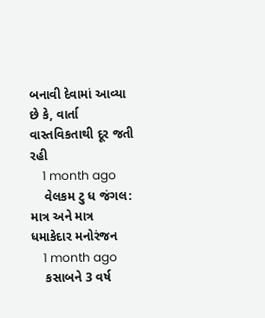બનાવી દેવામાં આવ્યા છે કે, વાર્તા વાસ્તવિકતાથી દૂર જતી રહી
    1 month ago
    વેલકમ ટુ ધ જંગલ: માત્ર અને માત્ર ધમાકેદાર મનોરંજન
    1 month ago
    કસાબને 3 વર્ષ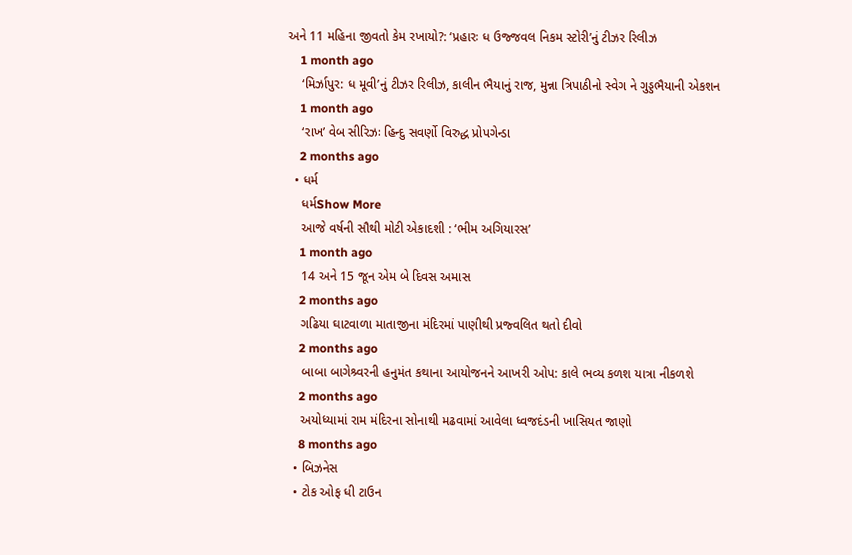અને 11 મહિના જીવતો કેમ રખાયો?: ‘પ્રહારઃ ધ ઉજ્જવલ નિકમ સ્ટોરી’નું ટીઝર રિલીઝ
    1 month ago
    ‘મિર્ઝાપુર: ધ મૂવી’નું ટીઝર રિલીઝ, કાલીન ભૈયાનું રાજ, મુન્ના ત્રિપાઠીનો સ્વેગ ને ગુડ્ડભૈયાની એકશન
    1 month ago
    ‘રાખ’ વેબ સીરિઝઃ હિન્દુ સવર્ણો વિરુદ્ધ પ્રોપગેન્ડા
    2 months ago
  • ધર્મ
    ધર્મShow More
    આજે વર્ષની સૌથી મોટી એકાદશી : ‘ભીમ અગિયારસ’
    1 month ago
    14 અને 15 જૂન એમ બે દિવસ અમાસ
    2 months ago
    ગઢિયા ઘાટવાળા માતાજીના મંદિરમાં પાણીથી પ્રજ્વલિત થતો દીવો
    2 months ago
    બાબા બાગેશ્ર્વરની હનુમંત કથાના આયોજનને આખરી ઓપ: કાલે ભવ્ય કળશ યાત્રા નીકળશે
    2 months ago
    અયોધ્યામાં રામ મંદિરના સોનાથી મઢવામાં આવેલા ધ્વજદંડની ખાસિયત જાણો
    8 months ago
  • બિઝનેસ
  • ટોક ઓફ ધી ટાઉન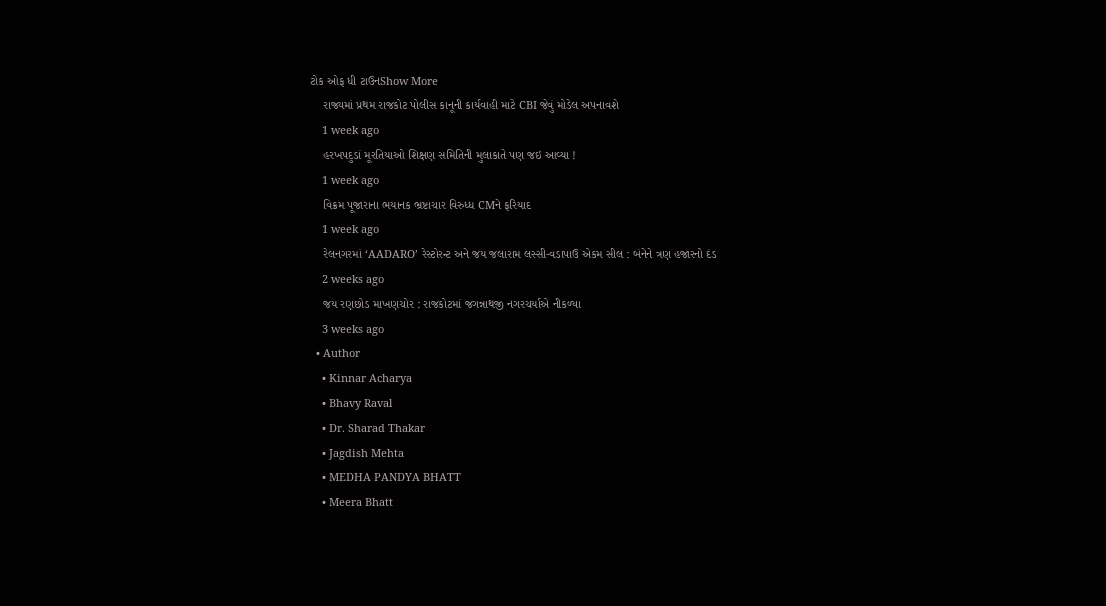ટોક ઓફ ધી ટાઉનShow More
    રાજ્યમાં પ્રથમ રાજકોટ પોલીસ કાનૂની કાર્યવાહી માટે CBI જેવું મોડેલ અપનાવશે
    1 week ago
    હરખપદુડાં મૂરતિયાઓ શિક્ષણ સમિતિની મુલાકાતે પણ જઇ આવ્યા !
    1 week ago
    વિક્રમ પૂજારાના ભયાનક ભ્રષ્ટાચાર વિરુધ્ધ CMને ફરિયાદ
    1 week ago
    રેલનગરમાં ‘AADARO’ રેસ્ટોરન્ટ અને જય જલારામ લસ્સી-વડાપાઉ એકમ સીલ : બંનેને ત્રણ હજારનો દંડ
    2 weeks ago
    જય રણછોડ માખણચોર : રાજકોટમાં જગન્નાથજી નગરચર્યાએ નીકળ્યા
    3 weeks ago
  • Author
    • Kinnar Acharya
    • Bhavy Raval
    • Dr. Sharad Thakar
    • Jagdish Mehta
    • MEDHA PANDYA BHATT
    • Meera Bhatt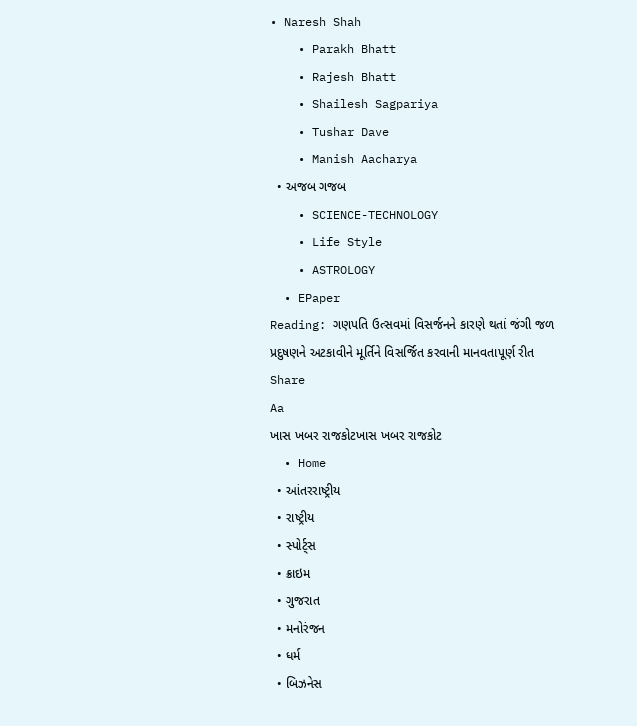• Naresh Shah
    • Parakh Bhatt
    • Rajesh Bhatt
    • Shailesh Sagpariya
    • Tushar Dave
    • Manish Aacharya
  • અજબ ગજબ
    • SCIENCE-TECHNOLOGY
    • Life Style
    • ASTROLOGY
  • EPaper
Reading: ગણપતિ ઉત્સવમાં વિસર્જનને કારણે થતાં જંગી જળ પ્રદુષણને અટકાવીને મૂર્તિને વિસર્જિત કરવાની માનવતાપૂર્ણ રીત
Share
Aa
ખાસ ખબર રાજકોટખાસ ખબર રાજકોટ
  • Home
  • આંતરરાષ્ટ્રીય
  • રાષ્ટ્રીય
  • સ્પોર્ટ્સ
  • ક્રાઇમ
  • ગુજરાત
  • મનોરંજન
  • ધર્મ
  • બિઝનેસ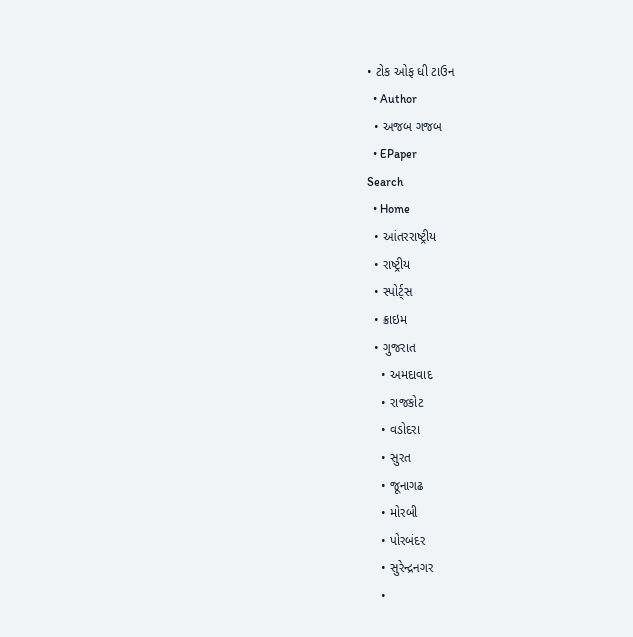• ટોક ઓફ ધી ટાઉન
  • Author
  • અજબ ગજબ
  • EPaper
Search
  • Home
  • આંતરરાષ્ટ્રીય
  • રાષ્ટ્રીય
  • સ્પોર્ટ્સ
  • ક્રાઇમ
  • ગુજરાત
    • અમદાવાદ
    • રાજકોટ
    • વડોદરા
    • સુરત
    • જૂનાગઢ
    • મોરબી
    • પોરબંદર
    • સુરેન્દ્રનગર
    •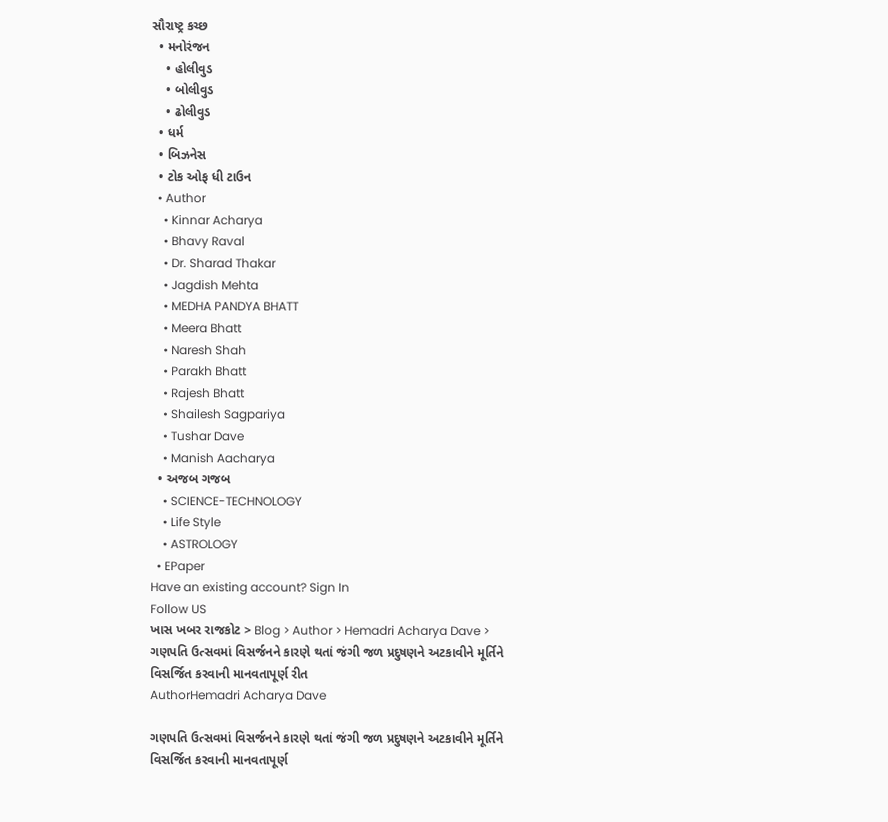સૌરાષ્ટ્ર કચ્છ
  • મનોરંજન
    • હોલીવુડ
    • બોલીવુડ
    • ઢોલીવુડ
  • ધર્મ
  • બિઝનેસ
  • ટોક ઓફ ધી ટાઉન
  • Author
    • Kinnar Acharya
    • Bhavy Raval
    • Dr. Sharad Thakar
    • Jagdish Mehta
    • MEDHA PANDYA BHATT
    • Meera Bhatt
    • Naresh Shah
    • Parakh Bhatt
    • Rajesh Bhatt
    • Shailesh Sagpariya
    • Tushar Dave
    • Manish Aacharya
  • અજબ ગજબ
    • SCIENCE-TECHNOLOGY
    • Life Style
    • ASTROLOGY
  • EPaper
Have an existing account? Sign In
Follow US
ખાસ ખબર રાજકોટ > Blog > Author > Hemadri Acharya Dave > ગણપતિ ઉત્સવમાં વિસર્જનને કારણે થતાં જંગી જળ પ્રદુષણને અટકાવીને મૂર્તિને વિસર્જિત કરવાની માનવતાપૂર્ણ રીત
AuthorHemadri Acharya Dave

ગણપતિ ઉત્સવમાં વિસર્જનને કારણે થતાં જંગી જળ પ્રદુષણને અટકાવીને મૂર્તિને વિસર્જિત કરવાની માનવતાપૂર્ણ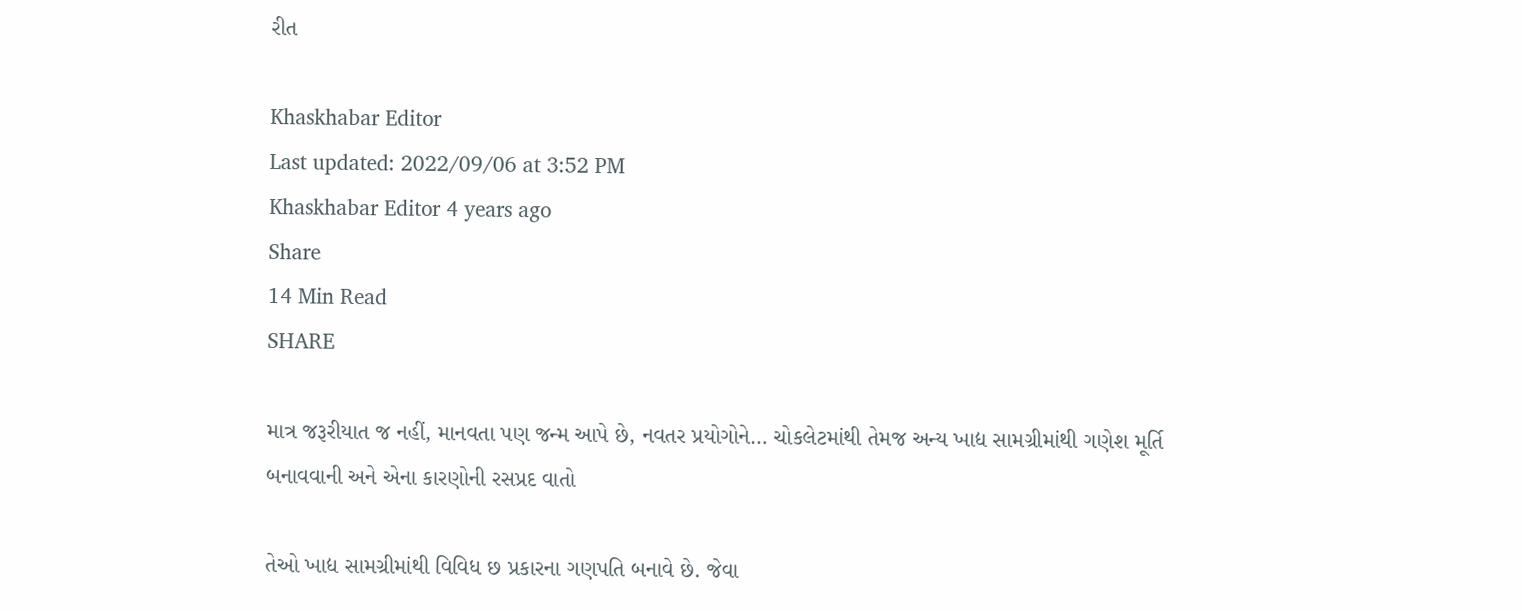રીત

Khaskhabar Editor
Last updated: 2022/09/06 at 3:52 PM
Khaskhabar Editor 4 years ago
Share
14 Min Read
SHARE

માત્ર જરૂરીયાત જ નહીં, માનવતા પણ જન્મ આપે છે, નવતર પ્રયોગોને… ચોકલેટમાંથી તેમજ અન્ય ખાદ્ય સામગ્રીમાંથી ગણેશ મૂર્તિ બનાવવાની અને એના કારણોની રસપ્રદ વાતો

તેઓ ખાદ્ય સામગ્રીમાંથી વિવિધ છ પ્રકારના ગણપતિ બનાવે છે. જેવા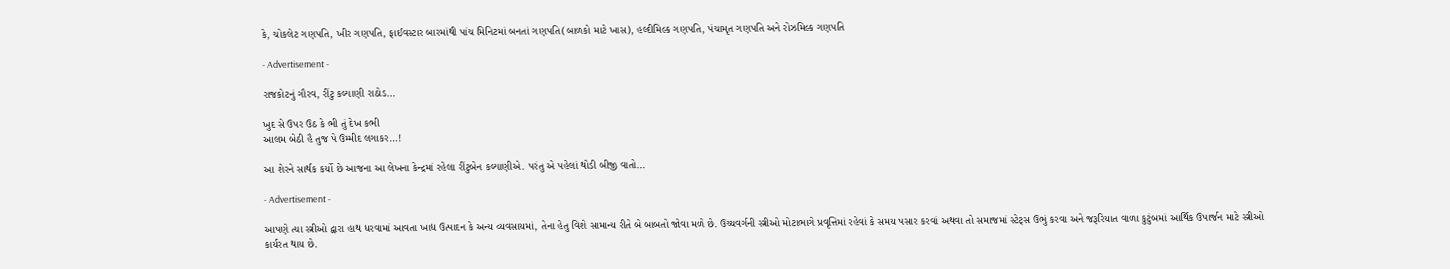કે, ચોકલેટ ગણપતિ, ખીર ગણપતિ, ફાઈવસ્ટાર બારમાંથી પાંચ મિનિટમાં બનતાં ગણપતિ(બાળકો માટે ખાસ), હલ્દીમિલ્ક ગણપતિ, પંચામૃત ગણપતિ અને રોઝમિલ્ક ગણપતિ

- Advertisement -

રાજકોટનું ગૌરવ, રીંટુ કલ્યાણી રાઠોડ…

ખુદ સે ઉપર ઉઠ કે ભી તું દેખ કભી
આલમ બેઠી હૈ તુજ પે ઉમ્મીદ લગાકર…!

આ શેરને સાર્થક કર્યો છે આજના આ લેખના કેન્દ્રમાં રહેલા રીંટુબેન કલ્યાણીએ. પરંતુ એ પહેલાં થોડી બીજી વાતો…

- Advertisement -

આપણે ત્યા સ્ત્રીઓ દ્વારા હાથ ધરવામાં આવતા ખાદ્ય ઉત્પાદન કે અન્ય વ્યવસાયમાં, તેના હેતુ વિશે સામાન્ય રીતે બે બાબતો જોવા મળે છે. ઉચ્ચવર્ગની સ્ત્રીઓ મોટાભાગે પ્રવૃત્તિમાં રહેવાં કે સમય પસાર કરવાં અથવા તો સમાજમાં સ્ટેટ્સ ઉભું કરવા અને જરૂરિયાત વાળા કુટુંબમાં આર્થિક ઉપાર્જન માટે સ્ત્રીઓ કાર્યરત થાય છે.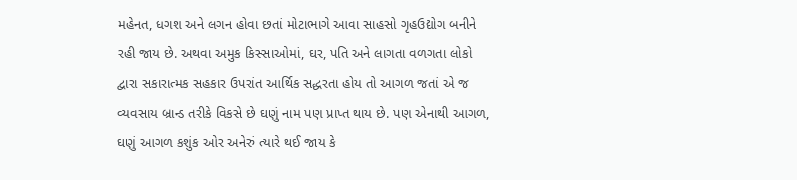મહેનત, ધગશ અને લગન હોવા છતાં મોટાભાગે આવા સાહસો ગૃહઉદ્યોગ બનીને રહી જાય છે. અથવા અમુક કિસ્સાઓમાં, ઘર, પતિ અને લાગતા વળગતા લોકો દ્વારા સકારાત્મક સહકાર ઉપરાંત આર્થિક સદ્ધરતા હોય તો આગળ જતાં એ જ વ્યવસાય બ્રાન્ડ તરીકે વિકસે છે ઘણું નામ પણ પ્રાપ્ત થાય છે. પણ એનાથી આગળ, ઘણું આગળ કશુંક ઓર અનેરું ત્યારે થઈ જાય કે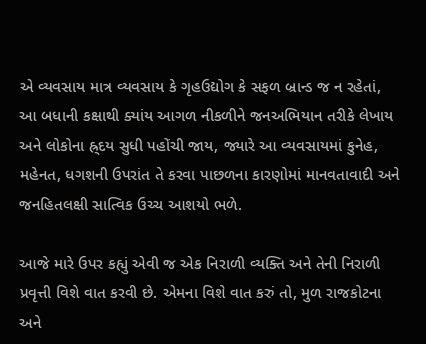એ વ્યવસાય માત્ર વ્યવસાય કે ગૃહઉદ્યોગ કે સફળ બ્રાન્ડ જ ન રહેતાં, આ બધાની કક્ષાથી ક્યાંય આગળ નીકળીને જનઅભિયાન તરીકે લેખાય અને લોકોના હ્ર્દય સુધી પહોંચી જાય, જ્યારે આ વ્યવસાયમાં કુનેહ, મહેનત, ધગશની ઉપરાંત તે કરવા પાછળના કારણોમાં માનવતાવાદી અને જનહિતલક્ષી સાત્વિક ઉચ્ચ આશયો ભળે.

આજે મારે ઉપર કહ્યું એવી જ એક નિરાળી વ્યક્તિ અને તેની નિરાળી પ્રવૃત્તી વિશે વાત કરવી છે. એમના વિશે વાત કરું તો, મુળ રાજકોટના અને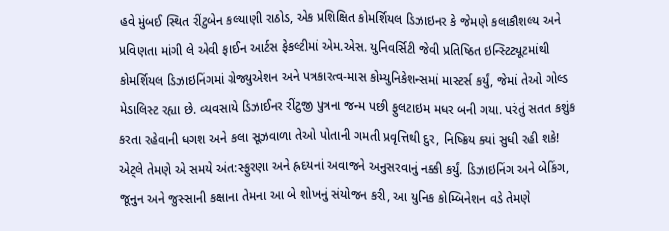હવે મુંબઈ સ્થિત રીંટુબેન કલ્યાણી રાઠોડ, એક પ્રશિક્ષિત કોમર્શિયલ ડિઝાઇનર કે જેમણે કલાકૌશલ્ય અને પ્રવિણતા માંગી લે એવી ફાઈન આર્ટસ ફેકલ્ટીમાં એમ.એસ. યુનિવર્સિટી જેવી પ્રતિષ્ઠિત ઇન્સ્ટિટ્યૂટમાંથી કોમર્શિયલ ડિઝાઇનિંગમાં ગ્રેજ્યુએશન અને પત્રકારત્વ-માસ કોમ્યુનિકેશન્સમાં માસ્ટર્સ કર્યું, જેમાં તેઓ ગોલ્ડ મેડાલિસ્ટ રહ્યા છે. વ્યવસાયે ડિઝાઈનર રીંટુજી પુત્રના જન્મ પછી ફુલટાઇમ મધર બની ગયા. પરંતું સતત કશુંક કરતા રહેવાની ધગશ અને કલા સૂઝવાળા તેઓ પોતાની ગમતી પ્રવૃત્તિથી દુર, નિષ્ક્રિય ક્યાં સુધી રહી શકે! એટ્લે તેમણે એ સમયે અંત:સ્ફુરણા અને હ્રદયનાં અવાજને અનુસરવાનું નક્કી કર્યું. ડિઝાઇનિંગ અને બેકિંગ, જૂનુન અને જુસ્સાની કક્ષાના તેમના આ બે શોખનું સંયોજન કરી, આ યુનિક કોમ્બિનેશન વડે તેમણે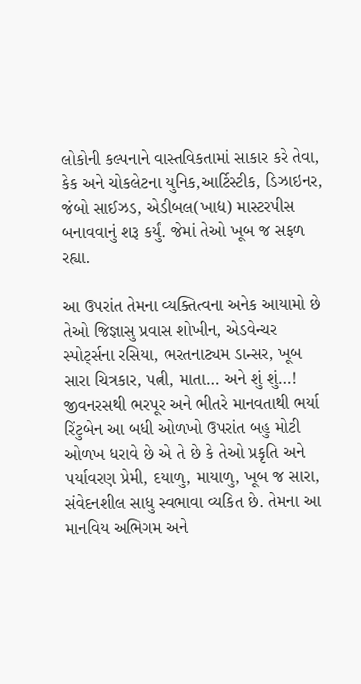લોકોની કલ્પનાને વાસ્તવિકતામાં સાકાર કરે તેવા, કેક અને ચોકલેટના યુનિક,આર્ટિસ્ટીક, ડિઝાઇનર, જંબો સાઈઝડ, એડીબલ(ખાદ્ય) માસ્ટરપીસ બનાવવાનું શરૂ કર્યું. જેમાં તેઓ ખૂબ જ સફળ રહ્યા.

આ ઉપરાંત તેમના વ્યક્તિત્વના અનેક આયામો છે તેઓ જિજ્ઞાસુ પ્રવાસ શોખીન, એડવેન્ચર સ્પોર્ટ્સના રસિયા, ભરતનાટ્યમ ડાન્સર, ખૂબ સારા ચિત્રકાર, પત્ની, માતા… અને શું શું…! જીવનરસથી ભરપૂર અને ભીતરે માનવતાથી ભર્યા રિંટુબેન આ બધી ઓળખો ઉપરાંત બહુ મોટી ઓળખ ધરાવે છે એ તે છે કે તેઓ પ્રકૃતિ અને પર્યાવરણ પ્રેમી, દયાળુ, માયાળુ, ખૂબ જ સારા, સંવેદનશીલ સાધુ સ્વભાવા વ્યકિત છે. તેમના આ માનવિય અભિગમ અને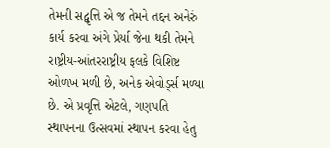તેમની સદ્વૃત્તિ એ જ તેમને તદ્દન અનેરું કાર્ય કરવા અંગે પ્રેર્યા જેના થકી તેમને રાષ્ટ્રીય-આંતરરાષ્ટ્રીય ફલકે વિશિષ્ટ ઓળખ મળી છે, અનેક એવોર્ડ્સ મળ્યા છે. એ પ્રવૃત્તિ એટલે, ગણપતિ સ્થાપનના ઉત્સવમાં સ્થાપન કરવા હેતુ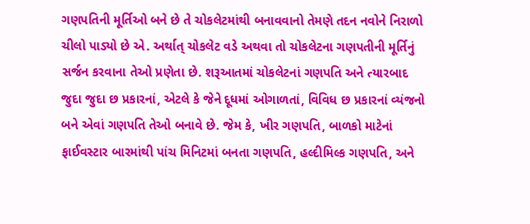ગણપતિની મૂર્તિઓ બને છે તે ચોકલેટમાંથી બનાવવાનો તેમણે તદન નવોને નિરાળો ચીલો પાડ્યો છે એ. અર્થાત્ ચોકલેટ વડે અથવા તો ચોકલેટના ગણપતીની મૂર્તિનું સર્જન કરવાના તેઓ પ્રણેતા છે. શરૂઆતમાં ચોકલેટનાં ગણપતિ અને ત્યારબાદ જુદા જુદા છ પ્રકારનાં, એટલે કે જેને દૂધમાં ઓગાળતાં, વિવિધ છ પ્રકારનાં વ્યંજનો બને એવાં ગણપતિ તેઓ બનાવે છે. જેમ કે, ખીર ગણપતિ, બાળકો માટેનાં ફાઈવસ્ટાર બારમાંથી પાંચ મિનિટમાં બનતા ગણપતિ, હલ્દીમિલ્ક ગણપતિ, અને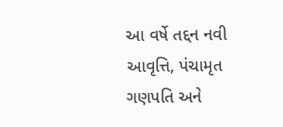આ વર્ષે તદ્દન નવી આવૃત્તિ, પંચામૃત ગણપતિ અને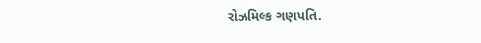રોઝમિલ્ક ગણપતિ.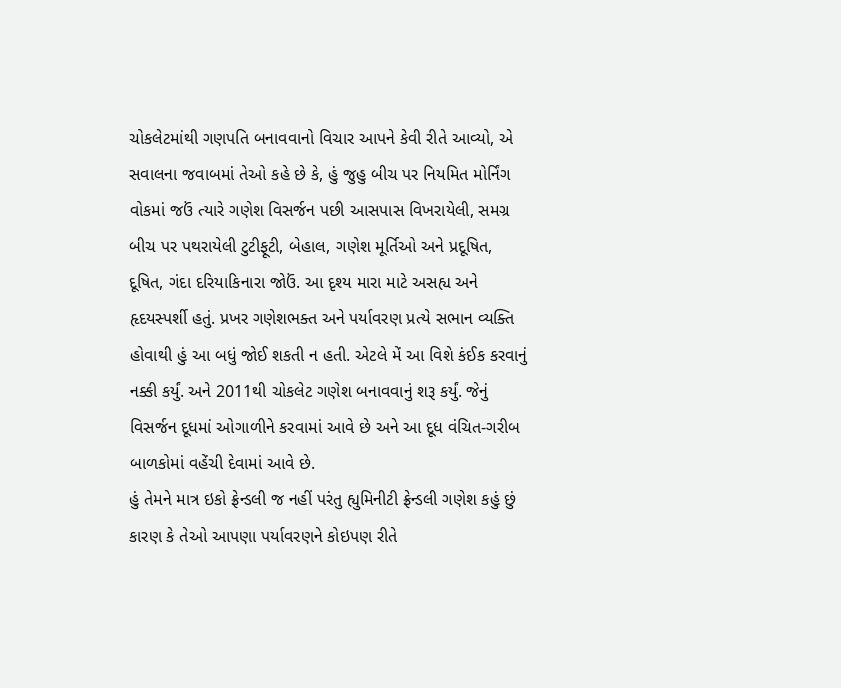ચોકલેટમાંથી ગણપતિ બનાવવાનો વિચાર આપને કેવી રીતે આવ્યો, એ સવાલના જવાબમાં તેઓ કહે છે કે, હું જુહુ બીચ પર નિયમિત મોર્નિંગ વોકમાં જઉં ત્યારે ગણેશ વિસર્જન પછી આસપાસ વિખરાયેલી, સમગ્ર બીચ પર પથરાયેલી ટુટીફૂટી, બેહાલ, ગણેશ મૂર્તિઓ અને પ્રદૂષિત, દૂષિત, ગંદા દરિયાકિનારા જોઉં. આ દૃશ્ય મારા માટે અસહ્ય અને હૃદયસ્પર્શી હતું. પ્રખર ગણેશભક્ત અને પર્યાવરણ પ્રત્યે સભાન વ્યક્તિ હોવાથી હું આ બધું જોઈ શકતી ન હતી. એટલે મેં આ વિશે કંઈક કરવાનું નક્કી કર્યું. અને 2011થી ચોકલેટ ગણેશ બનાવવાનું શરૂ કર્યું. જેનું વિસર્જન દૂધમાં ઓગાળીને કરવામાં આવે છે અને આ દૂધ વંચિત-ગરીબ બાળકોમાં વહેંચી દેવામાં આવે છે.
હું તેમને માત્ર ઇકો ફ્રેન્ડલી જ નહીં પરંતુ હ્યુમિનીટી ફ્રેન્ડલી ગણેશ કહું છું કારણ કે તેઓ આપણા પર્યાવરણને કોઇપણ રીતે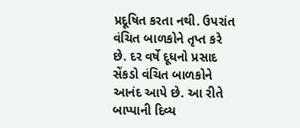પ્રદૂષિત કરતા નથી. ઉપરાંત વંચિત બાળકોને તૃપ્ત કરે છે. દર વર્ષે દૂધનો પ્રસાદ સેંકડો વંચિત બાળકોને આનંદ આપે છે. આ રીતે બાપ્પાની દિવ્ય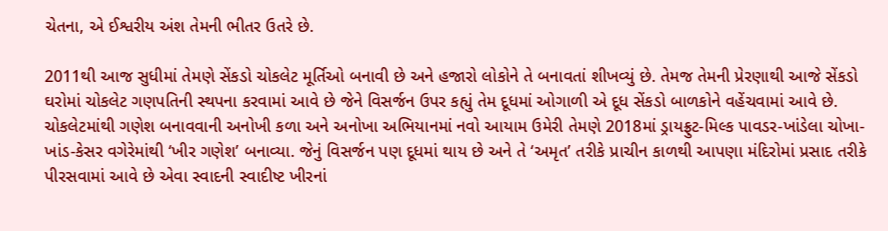ચેતના, એ ઈશ્વરીય અંશ તેમની ભીતર ઉતરે છે.

2011થી આજ સુધીમાં તેમણે સેંકડો ચોકલેટ મૂર્તિઓ બનાવી છે અને હજારો લોકોને તે બનાવતાં શીખવ્યું છે. તેમજ તેમની પ્રેરણાથી આજે સેંકડો ઘરોમાં ચોકલેટ ગણપતિની સ્થપના કરવામાં આવે છે જેને વિસર્જન ઉપર કહ્યું તેમ દૂધમાં ઓગાળી એ દૂધ સેંકડો બાળકોને વહેંચવામાં આવે છે. ચોકલેટમાંથી ગણેશ બનાવવાની અનોખી કળા અને અનોખા અભિયાનમાં નવો આયામ ઉમેરી તેમણે 2018માં ડ્રાયફ્રુટ-મિલ્ક પાવડર-ખાંડેલા ચોખા- ખાંડ-કેસર વગેરેમાંથી ‘ખીર ગણેશ’ બનાવ્યા. જેનું વિસર્જન પણ દૂધમાં થાય છે અને તે ‘અમૃત’ તરીકે પ્રાચીન કાળથી આપણા મંદિરોમાં પ્રસાદ તરીકે પીરસવામાં આવે છે એવા સ્વાદની સ્વાદીષ્ટ ખીરનાં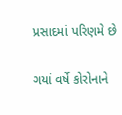પ્રસાદમાં પરિણમે છે

ગયાં વર્ષે કોરોનાને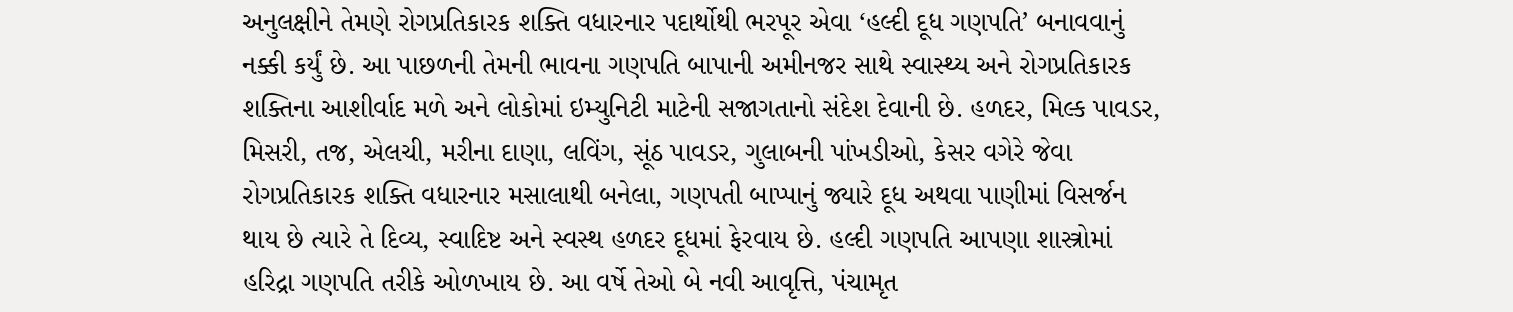અનુલક્ષીને તેમણે રોગપ્રતિકારક શક્તિ વધારનાર પદાર્થોથી ભરપૂર એવા ‘હલ્દી દૂધ ગણપતિ’ બનાવવાનું નક્કી કર્યું છે. આ પાછળની તેમની ભાવના ગણપતિ બાપાની અમીનજર સાથે સ્વાસ્થ્ય અને રોગપ્રતિકારક શક્તિના આશીર્વાદ મળે અને લોકોમાં ઇમ્યુનિટી માટેની સજાગતાનો સંદેશ દેવાની છે. હળદર, મિલ્ક પાવડર, મિસરી, તજ, એલચી, મરીના દાણા, લવિંગ, સૂંઠ પાવડર, ગુલાબની પાંખડીઓ, કેસર વગેરે જેવા રોગપ્રતિકારક શક્તિ વધારનાર મસાલાથી બનેલા, ગણપતી બાપ્પાનું જ્યારે દૂધ અથવા પાણીમાં વિસર્જન થાય છે ત્યારે તે દિવ્ય, સ્વાદિષ્ટ અને સ્વસ્થ હળદર દૂધમાં ફેરવાય છે. હલ્દી ગણપતિ આપણા શાસ્ત્રોમાં હરિદ્રા ગણપતિ તરીકે ઓળખાય છે. આ વર્ષે તેઓ બે નવી આવૃત્તિ, પંચામૃત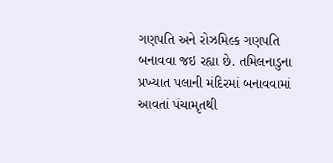ગણપતિ અને રોઝમિલ્ક ગણપતિ બનાવવા જઇ રહ્યા છે. તમિલનાડુના પ્રખ્યાત પલાની મંદિરમાં બનાવવામાં આવતાં પંચામૃતથી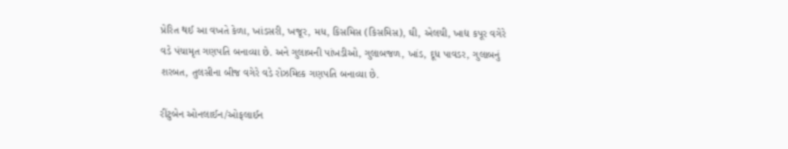પ્રેરિત થઈ આ વખતે કેળા, ખાંડસરી, ખજૂર, મધ, કિસમિસ (કિસમિસ), ઘી, એલચી, ખાદ્ય કપૂર વગેરે વડે પંચામૃત ગણપતિ બનાવ્યા છે. અને ગુલાબની પાંખડીઓ, ગુલાબજળ, ખાંડ, દૂધ પાવડર, ગુલાબનું શરબત, તુલસીના બીજ વગેરે વડે રોઝમિલ્ક ગણપતિ બનાવ્યા છે.

રીંટુબેન ઓનલાઈન/ઓફલાઈન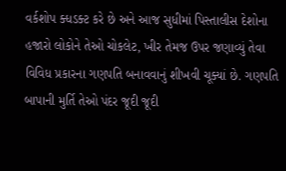વર્કશોપ ક્ધડક્ટ કરે છે અને આજ સુધીમાં પિસ્તાલીસ દેશોના હજારો લોકોને તેઓ ચોકલેટ, ખીર તેમજ ઉપર જણાવ્યું તેવા વિવિધ પ્રકારના ગણપતિ બનાવવાનું શીખવી ચૂક્યાં છે. ગણપતિ બાપાની મુર્તિ તેઓ પંદર જૂદી જૂદી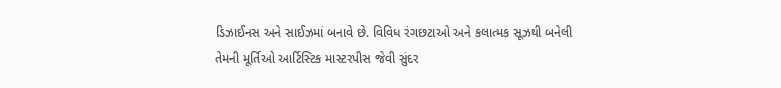ડિઝાઈનસ અને સાઈઝમાં બનાવે છે. વિવિધ રંગછટાઓ અને કલાત્મક સૂઝથી બનેલી તેમની મૂર્તિઓ આર્ટિસ્ટિક માસ્ટરપીસ જેવી સુંદર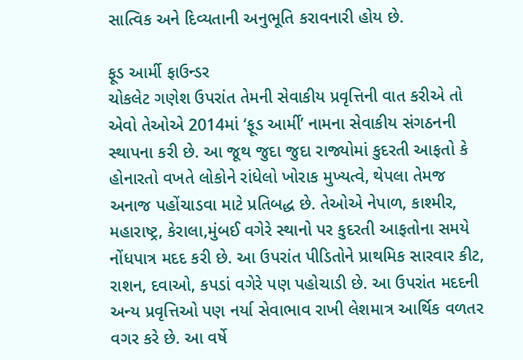સાત્વિક અને દિવ્યતાની અનુભૂતિ કરાવનારી હોય છે.

ફૂડ આર્મી ફાઉન્ડર
ચોકલેટ ગણેશ ઉપરાંત તેમની સેવાકીય પ્રવૃત્તિની વાત કરીએ તો એવો તેઓએ 2014માં ‘ફૂડ આર્મી’ નામના સેવાકીય સંગઠનની સ્થાપના કરી છે. આ જૂથ જુદા જુદા રાજ્યોમાં કુદરતી આફતો કે હોનારતો વખતે લોકોને રાંધેલો ખોરાક મુખ્યત્વે, થેપલા તેમજ અનાજ પહોંચાડવા માટે પ્રતિબદ્ધ છે. તેઓએ નેપાળ, કાશ્મીર, મહારાષ્ટ્ર, કેરાલા,મુંબઈ વગેરે સ્થાનો પર કુદરતી આફતોના સમયે નોંધપાત્ર મદદ કરી છે. આ ઉપરાંત પીડિતોને પ્રાથમિક સારવાર કીટ, રાશન, દવાઓ, કપડાં વગેરે પણ પહોચાડી છે. આ ઉપરાંત મદદની અન્ય પ્રવૃત્તિઓ પણ નર્યા સેવાભાવ રાખી લેશમાત્ર આર્થિક વળતર વગર કરે છે. આ વર્ષે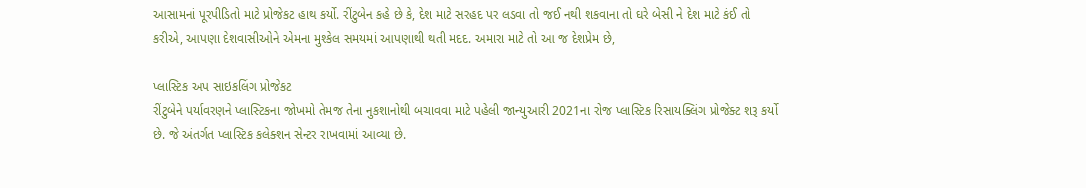આસામનાં પૂરપીડિતો માટે પ્રોજેકટ હાથ કર્યો. રીંટુબેન કહે છે કે, દેશ માટે સરહદ પર લડવા તો જઈ નથી શકવાના તો ઘરે બેસી ને દેશ માટે કંઈ તો કરીએ, આપણા દેશવાસીઓને એમના મુશ્કેલ સમયમાં આપણાથી થતી મદદ. અમારા માટે તો આ જ દેશપ્રેમ છે,

પ્લાસ્ટિક અપ સાઇકલિંગ પ્રોજેકટ
રીંટુબેને પર્યાવરણને પ્લાસ્ટિકના જોખમો તેમજ તેના નુકશાનોથી બચાવવા માટે પહેલી જાન્યુઆરી 2021ના રોજ પ્લાસ્ટિક રિસાયક્લિંગ પ્રોજેક્ટ શરૂ કર્યો છે. જે અંતર્ગત પ્લાસ્ટિક કલેક્શન સેન્ટર રાખવામાં આવ્યા છે.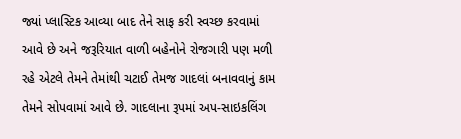જ્યાં પ્લાસ્ટિક આવ્યા બાદ તેને સાફ કરી સ્વચ્છ કરવામાં આવે છે અને જરૂરિયાત વાળી બહેનોને રોજગારી પણ મળી રહે એટલે તેમને તેમાંથી ચટાઈ તેમજ ગાદલાં બનાવવાનું કામ તેમને સોપવામાં આવે છે. ગાદલાના રૂપમાં અપ-સાઇકલિંગ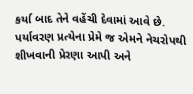કર્યા બાદ તેને વહેંચી દેવામાં આવે છે. પર્યાવરણ પ્રત્યેના પ્રેમે જ એમને નેચરોપથી શીખવાની પ્રેરણા આપી અને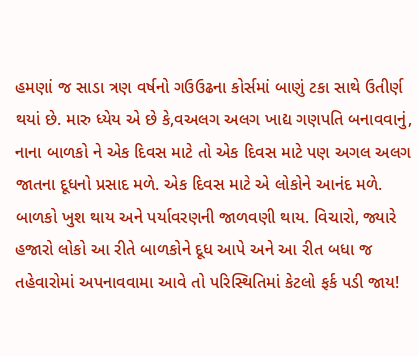હમણાં જ સાડા ત્રણ વર્ષનો ગઉઉઢના કોર્સમાં બાણું ટકા સાથે ઉતીર્ણ થયાં છે. મારુ ધ્યેય એ છે કે,વઅલગ અલગ ખાદ્ય ગણપતિ બનાવવાનું, નાના બાળકો ને એક દિવસ માટે તો એક દિવસ માટે પણ અગલ અલગ જાતના દૂધનો પ્રસાદ મળે. એક દિવસ માટે એ લોકોને આનંદ મળે. બાળકો ખુશ થાય અને પર્યાવરણની જાળવણી થાય. વિચારો, જ્યારે હજારો લોકો આ રીતે બાળકોને દૂધ આપે અને આ રીત બધા જ તહેવારોમાં અપનાવવામા આવે તો પરિસ્થિતિમાં કેટલો ફર્ક પડી જાય!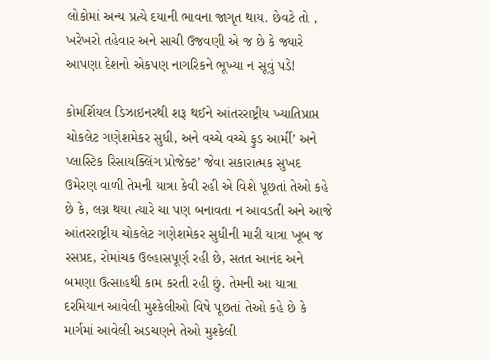લોકોમાં અન્ય પ્રત્યે દયાની ભાવના જાગૃત થાય. છેવટે તો , ખરેખરો તહેવાર અને સાચી ઉજવણી એ જ છે કે જ્યારે આપણા દેશનો એકપણ નાગરિકને ભૂખ્યા ન સૂવું પડે!

કોમર્શિયલ ડિઝાઇનરથી શરૂ થઈને આંતરરાષ્ટ્રીય ખ્યાતિપ્રાપ્ત ચોકલેટ ગણેશમેકર સુધી, અને વચ્ચે વચ્ચે ફુડ આર્મી’ અને પ્લાસ્ટિક રિસાયક્લિંગ પ્રોજેક્ટ’ જેવા સકારાત્મક સુખદ ઉમેરણ વાળી તેમની યાત્રા કેવી રહી એ વિશે પૂછતાં તેઓ કહે છે કે, લગ્ન થયા ત્યારે ચા પણ બનાવતા ન આવડતી અને આજે આંતરરાષ્ટ્રીય ચોકલેટ ગણેશમેકર સુધીની મારી યાત્રા ખૂબ જ રસપ્રદ, રોમાંચક ઉલ્હાસપૂર્ણ રહી છે, સતત આનંદ અને બમણા ઉત્સાહથી કામ કરતી રહી છું. તેમની આ યાત્રા દરમિયાન આવેલી મુશ્કેલીઓ વિષે પૂછતાં તેઓ કહે છે કે માર્ગમાં આવેલી અડચણને તેઓ મુશ્કેલી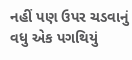નહીં પણ ઉપર ચડવાનું વધુ એક પગથિયું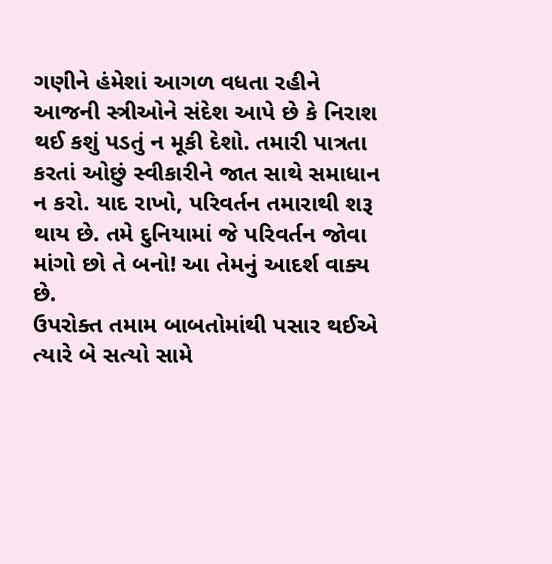ગણીને હંમેશાં આગળ વધતા રહીને આજની સ્ત્રીઓને સંદેશ આપે છે કે નિરાશ થઈ કશું પડતું ન મૂકી દેશો. તમારી પાત્રતા કરતાં ઓછું સ્વીકારીને જાત સાથે સમાધાન ન કરો. યાદ રાખો, પરિવર્તન તમારાથી શરૂ થાય છે. તમે દુનિયામાં જે પરિવર્તન જોવા માંગો છો તે બનો! આ તેમનું આદર્શ વાક્ય છે.
ઉપરોક્ત તમામ બાબતોમાંથી પસાર થઈએ ત્યારે બે સત્યો સામે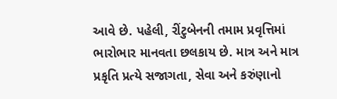આવે છે. પહેલી, રીંટુબેનની તમામ પ્રવૃત્તિમાં ભારોભાર માનવતા છલકાય છે. માત્ર અને માત્ર પ્રકૃતિ પ્રત્યે સજાગતા, સેવા અને કરુંણાનો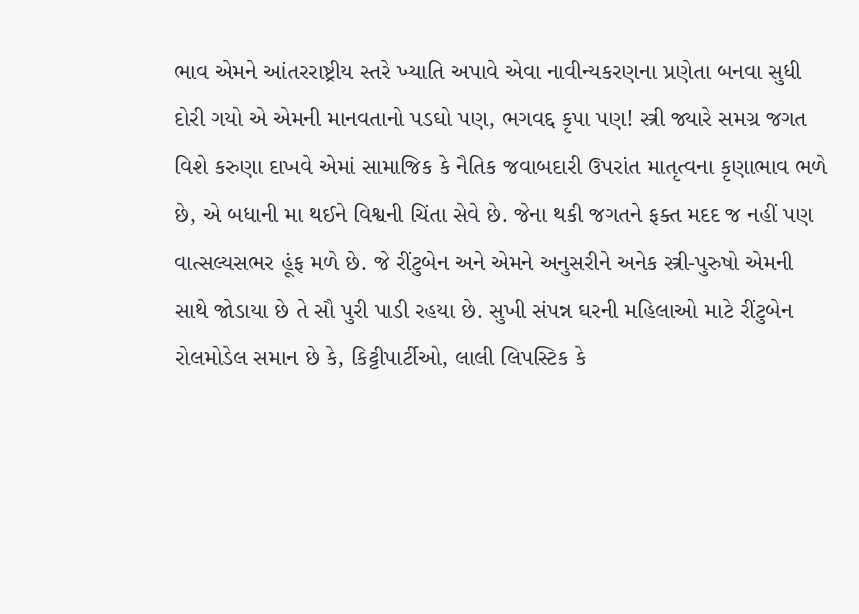ભાવ એમને આંતરરાષ્ટ્રીય સ્તરે ખ્યાતિ અપાવે એવા નાવીન્યકરણના પ્રણેતા બનવા સુધી દોરી ગયો એ એમની માનવતાનો પડઘો પણ, ભગવદ્દ કૃપા પણ! સ્ત્રી જ્યારે સમગ્ર જગત વિશે કરુણા દાખવે એમાં સામાજિક કે નૈતિક જવાબદારી ઉપરાંત માતૃત્વના કૃણાભાવ ભળે છે, એ બધાની મા થઈને વિશ્વની ચિંતા સેવે છે. જેના થકી જગતને ફક્ત મદદ જ નહીં પણ વાત્સલ્યસભર હૂંફ મળે છે. જે રીંટુબેન અને એમને અનુસરીને અનેક સ્ત્રી-પુરુષો એમની સાથે જોડાયા છે તે સૌ પુરી પાડી રહયા છે. સુખી સંપન્ન ઘરની મહિલાઓ માટે રીંટુબેન રોલમોડેલ સમાન છે કે, કિટ્ટીપાર્ટીઓ, લાલી લિપસ્ટિક કે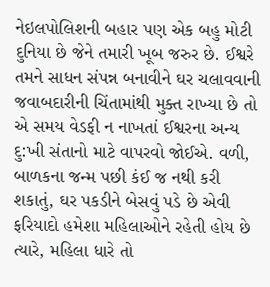નેઇલપોલિશની બહાર પણ એક બહુ મોટી દુનિયા છે જેને તમારી ખૂબ જરુર છે. ઈશ્વરે તમને સાધન સંપન્ન બનાવીને ઘર ચલાવવાની જવાબદારીની ચિંતામાંથી મુક્ત રાખ્યા છે તો એ સમય વેડફી ન નાખતાં ઈશ્વરના અન્ય દુ:ખી સંતાનો માટે વાપરવો જોઈએ. વળી, બાળકના જન્મ પછી કંઈ જ નથી કરી શકાતું, ઘર પકડીને બેસવું પડે છે એવી ફરિયાદો હમેશા મહિલાઓને રહેતી હોય છે ત્યારે, મહિલા ધારે તો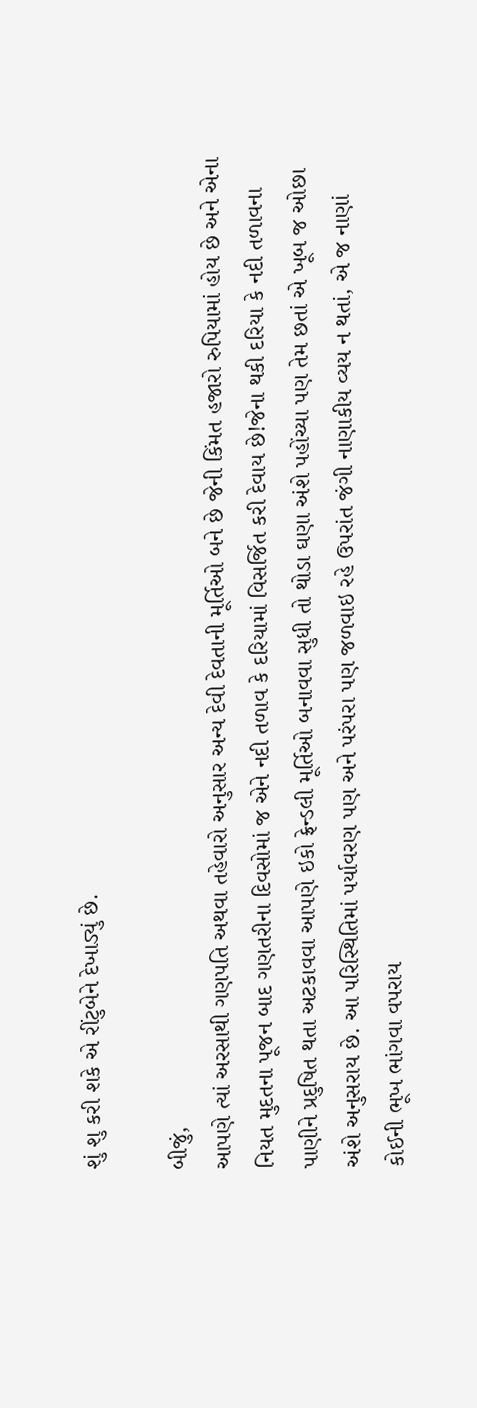શું શુ કરી શકે એ રીંટુબેને દેખાડ્યું છે.

બીજું,
આપણે ત્યાં અરસાથી ગણપતિ અથવા તહેવારો અનુસાર અન્ય દેવી દેવતાની મૂર્તિઓ બને છે જેની કિંમત હજારો રુપિયામાં હોય છે અને એના નિયત મુદતના પૂજન બાદ ગણતરીના દિવસોમાં જ એને નદી તળાવ કે દરિયામાં વિસર્જિત કરી દેવાય છે!જેના થકી દરિયા કે નદી તળાવના પાણીને પ્રદુષિત થતા અટકાવવા આપણે ઇકો ફ્રેન્ડલી મૂર્તિઓ બનાવવા સુધી તો થોડા ઘણા અંશે પહોંચ્યા પણ તેમ છતાં એ ખૂબ જ ઓછા અંશે અનુસરાય છે. આ પરિસ્થિતિમાં પર્યાવરણ પણ અને પરંપરા પણ જળવાઇ રહે ઉપરાંત જંગી નાણાકીય વ્યય ન થતાં, એ જ નાણાં કોઈની ભૂખ ભાંગવા વપરાય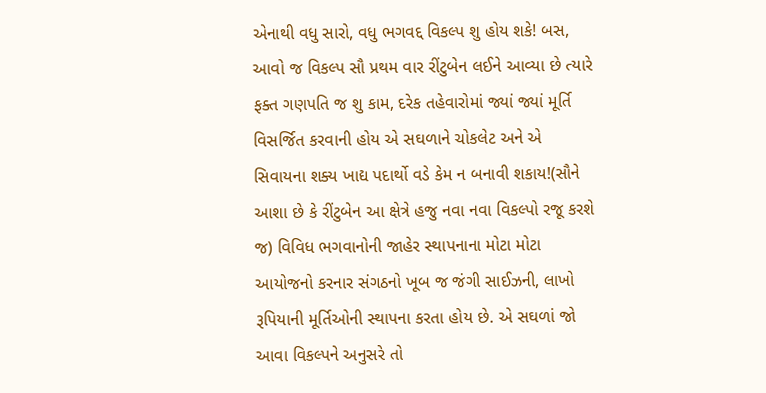એનાથી વધુ સારો, વધુ ભગવદ્દ વિકલ્પ શુ હોય શકે! બસ, આવો જ વિકલ્પ સૌ પ્રથમ વાર રીંટુબેન લઈને આવ્યા છે ત્યારે ફક્ત ગણપતિ જ શુ કામ, દરેક તહેવારોમાં જ્યાં જ્યાં મૂર્તિ વિસર્જિત કરવાની હોય એ સઘળાને ચોકલેટ અને એ સિવાયના શક્ય ખાદ્ય પદાર્થો વડે કેમ ન બનાવી શકાય!(સૌને આશા છે કે રીંટુબેન આ ક્ષેત્રે હજુ નવા નવા વિકલ્પો રજૂ કરશે જ) વિવિધ ભગવાનોની જાહેર સ્થાપનાના મોટા મોટા આયોજનો કરનાર સંગઠનો ખૂબ જ જંગી સાઈઝની, લાખો રૂપિયાની મૂર્તિઓની સ્થાપના કરતા હોય છે. એ સઘળાં જો આવા વિકલ્પને અનુસરે તો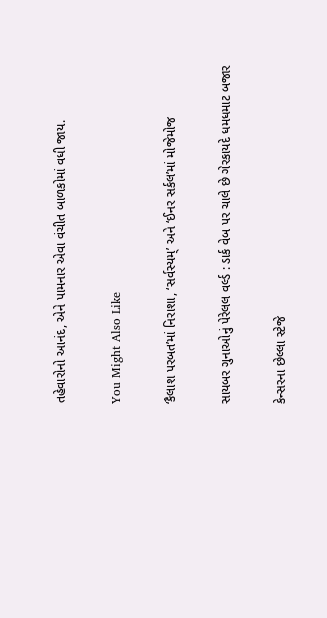તહેવારોનો આનંદ, એને પામનાર એવા વંચીત બાળકોમાં વધી જાય.

You Might Also Like

‘કૈલાશ પરબત’માં નિરાશા, ‘સર્વસ્યમ્’ અને ‘ઈનર સર્કલ’માં મોજેમોજ

સાયબર ગુનાઓનું પેરેલલ વર્લ્ડ : ડાર્ક વેબ પર ચાલે છે ગેરકાયદે ધમધમાટ બજાર

કેન્સરના છેલ્લા સ્ટેજે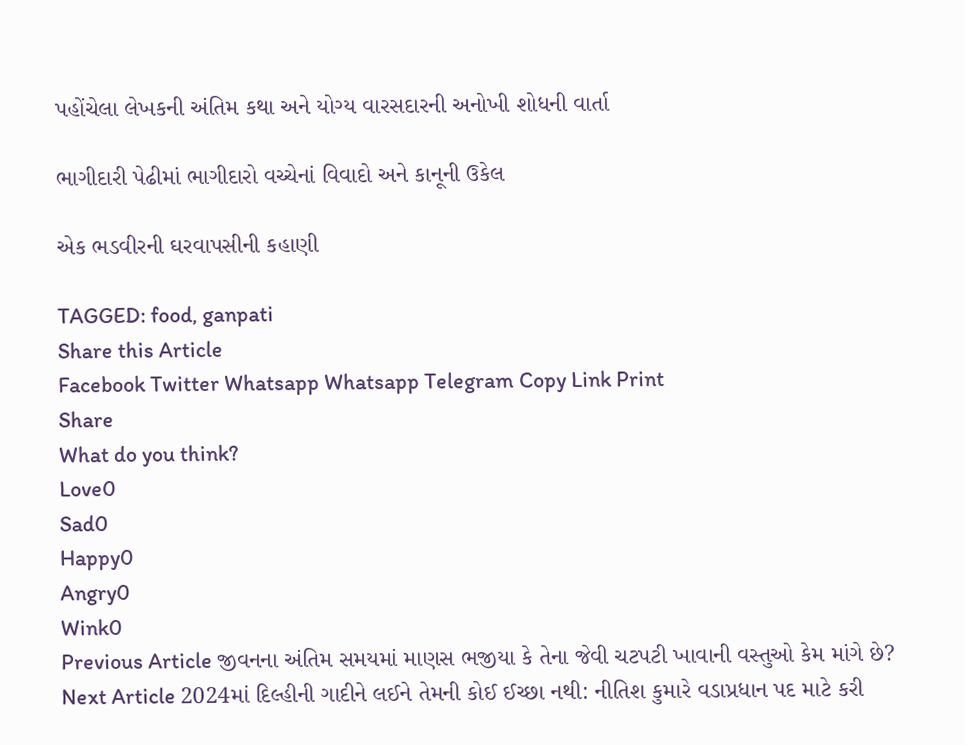પહોંચેલા લેખકની અંતિમ કથા અને યોગ્ય વારસદારની અનોખી શોધની વાર્તા

ભાગીદારી પેઢીમાં ભાગીદારો વચ્ચેનાં વિવાદો અને કાનૂની ઉકેલ

એક ભડવીરની ઘરવાપસીની કહાણી

TAGGED: food, ganpati
Share this Article
Facebook Twitter Whatsapp Whatsapp Telegram Copy Link Print
Share
What do you think?
Love0
Sad0
Happy0
Angry0
Wink0
Previous Article જીવનના અંતિમ સમયમાં માણસ ભજીયા કે તેના જેવી ચટપટી ખાવાની વસ્તુઓ કેમ માંગે છે?
Next Article 2024માં દિલ્હીની ગાદીને લઈને તેમની કોઈ ઈચ્છા નથી: નીતિશ કુમારે વડાપ્રધાન પદ માટે કરી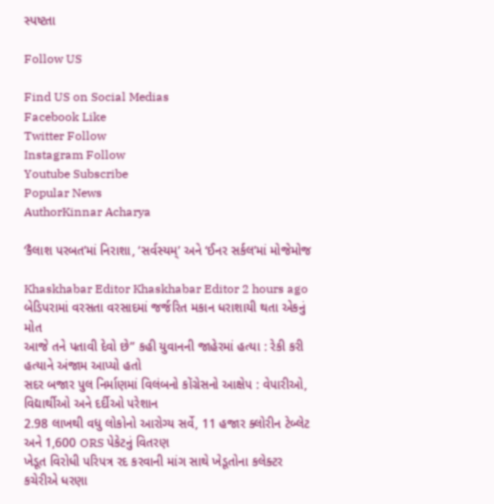સ્પષ્ટતા

Follow US

Find US on Social Medias
Facebook Like
Twitter Follow
Instagram Follow
Youtube Subscribe
Popular News
AuthorKinnar Acharya

‘કૈલાશ પરબત’માં નિરાશા, ‘સર્વસ્યમ્’ અને ‘ઈનર સર્કલ’માં મોજેમોજ

Khaskhabar Editor Khaskhabar Editor 2 hours ago
બેડિપરામાં વરસતા વરસાદમાં જર્જરિત મકાન ધરાશાયી થતા એકનું મોત
આજે તને પતાવી દેવો છે” કહી યુવાનની જાહેરમાં હત્યા : રેકી કરી હત્યાને અંજામ આપ્યો હતો
સદર બજાર પુલ નિર્માણમાં વિલંબનો કોંગ્રેસનો આક્ષેપ : વેપારીઓ, વિદ્યાર્થીઓ અને દર્દીઓ પરેશાન
2.98 લાખથી વધુ લોકોનો આરોગ્ય સર્વે, 11 હજાર ક્લોરીન ટેબ્લેટ અને 1,600 ORS પેકેટનું વિતરણ
ખેડૂત વિરોધી પરિપત્ર રદ કરવાની માંગ સાથે ખેડૂતોના કલેક્ટર કચેરીએ ધરણા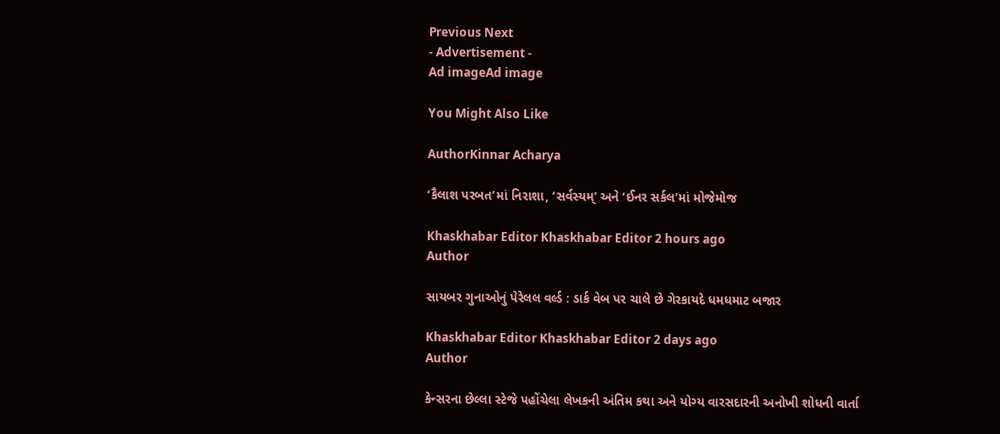Previous Next
- Advertisement -
Ad imageAd image

You Might Also Like

AuthorKinnar Acharya

‘કૈલાશ પરબત’માં નિરાશા, ‘સર્વસ્યમ્’ અને ‘ઈનર સર્કલ’માં મોજેમોજ

Khaskhabar Editor Khaskhabar Editor 2 hours ago
Author

સાયબર ગુનાઓનું પેરેલલ વર્લ્ડ : ડાર્ક વેબ પર ચાલે છે ગેરકાયદે ધમધમાટ બજાર

Khaskhabar Editor Khaskhabar Editor 2 days ago
Author

કેન્સરના છેલ્લા સ્ટેજે પહોંચેલા લેખકની અંતિમ કથા અને યોગ્ય વારસદારની અનોખી શોધની વાર્તા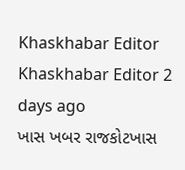Khaskhabar Editor Khaskhabar Editor 2 days ago
ખાસ ખબર રાજકોટખાસ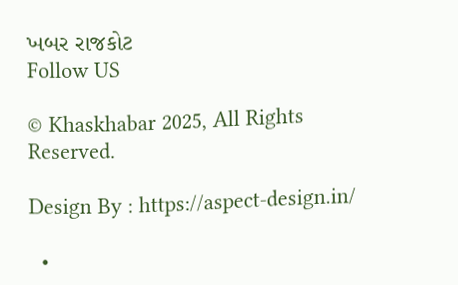ખબર રાજકોટ
Follow US

© Khaskhabar 2025, All Rights Reserved.

Design By : https://aspect-design.in/

  •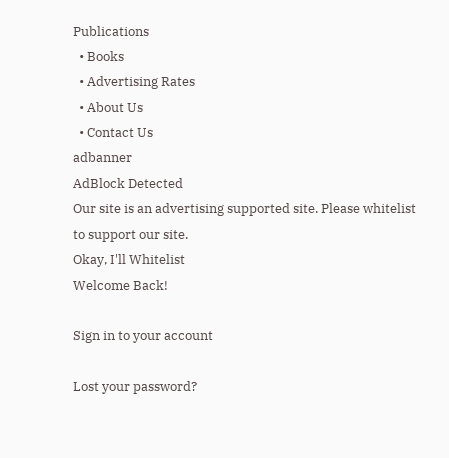Publications
  • Books
  • Advertising Rates
  • About Us
  • Contact Us
adbanner
AdBlock Detected
Our site is an advertising supported site. Please whitelist to support our site.
Okay, I'll Whitelist
Welcome Back!

Sign in to your account

Lost your password?